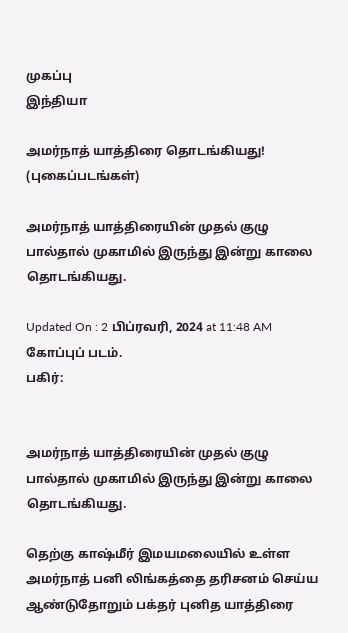முகப்பு
இந்தியா

அமர்நாத் யாத்திரை தொடங்கியது! (புகைப்படங்கள்)

அமர்நாத் யாத்திரையின் முதல் குழு பால்தால் முகாமில் இருந்து இன்று காலை தொடங்கியது.

Updated On : 2 பிப்ரவரி, 2024 at 11:48 AM
கோப்புப் படம்.
பகிர்:


அமர்நாத் யாத்திரையின் முதல் குழு பால்தால் முகாமில் இருந்து இன்று காலை தொடங்கியது.

தெற்கு காஷ்மீர் இமயமலையில் உள்ள அமர்நாத் பனி லிங்கத்தை தரிசனம் செய்ய ஆண்டுதோறும் பக்தர் புனித யாத்திரை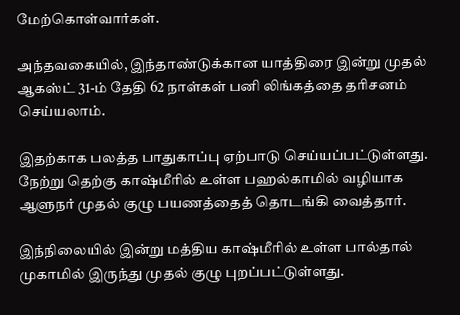மேற்கொள்வார்கள்.

அந்தவகையில், இந்தாண்டுக்கான யாத்திரை இன்று முதல் ஆகஸ்ட் 31-ம் தேதி 62 நாள்கள் பனி லிங்கத்தை தரிசனம் செய்யலாம்.

இதற்காக பலத்த பாதுகாப்பு ஏற்பாடு செய்யப்பட்டுள்ளது. நேற்று தெற்கு காஷ்மீரில் உள்ள பஹல்காமில் வழியாக ஆளுநர் முதல் குழு பயணத்தைத் தொடங்கி வைத்தார்.

இந்நிலையில் இன்று மத்திய காஷ்மீரில் உள்ள பால்தால் முகாமில் இருந்து முதல் குழு புறப்பட்டுள்ளது.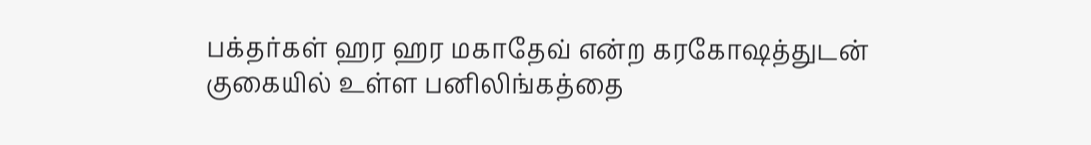பக்தர்கள் ஹர ஹர மகாதேவ் என்ற கரகோஷத்துடன் குகையில் உள்ள பனிலிங்கத்தை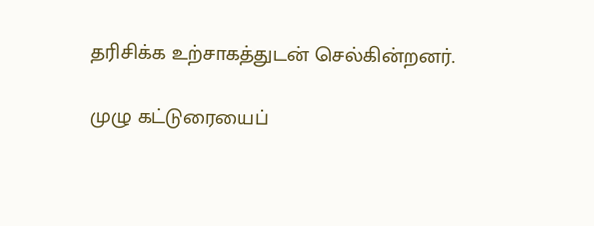தரிசிக்க உற்சாகத்துடன் செல்கின்றனர்.

முழு கட்டுரையைப்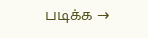படிக்க →